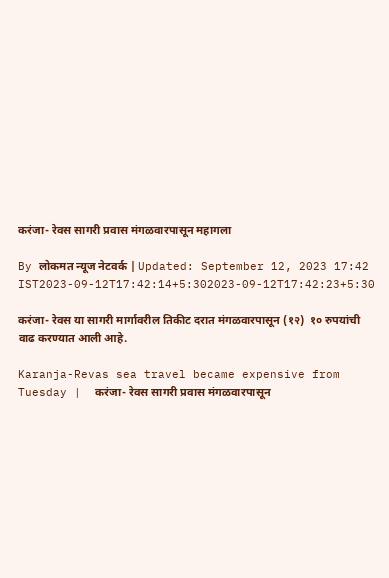करंजा- रेवस सागरी प्रवास मंगळवारपासून महागला

By लोकमत न्यूज नेटवर्क | Updated: September 12, 2023 17:42 IST2023-09-12T17:42:14+5:302023-09-12T17:42:23+5:30

करंजा- रेवस या सागरी मार्गावरील तिकीट दरात मंगळवारपासून (१२)  १० रुपयांची वाढ करण्यात आली आहे.

Karanja-Revas sea travel became expensive from Tuesday |  करंजा- रेवस सागरी प्रवास मंगळवारपासून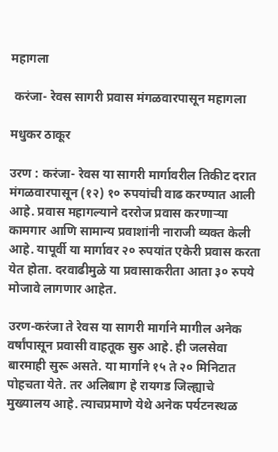महागला

 करंजा- रेवस सागरी प्रवास मंगळवारपासून महागला

मधुकर ठाकूर

उरण : करंजा- रेवस या सागरी मार्गावरील तिकीट दरात मंगळवारपासून (१२) १० रुपयांची वाढ करण्यात आली आहे. प्रवास महागल्याने दररोज प्रवास करणाऱ्या कामगार आणि सामान्य प्रवाशांनी नाराजी व्यक्त केली आहे. यापूर्वी या मार्गावर २० रुपयांत एकेरी प्रवास करता येत होता. दरवाढीमुळे या प्रवासाकरीता आता ३० रुपये मोजावे लागणार आहेत.

उरण-करंजा ते रेवस या सागरी मार्गाने मागील अनेक वर्षांपासून प्रवासी वाहतूक सुरु आहे. ही जलसेवा बारमाही सुरू असते. या मार्गाने १५ ते २० मिनिटात पोहचता येते. तर अलिबाग हे रायगड जिल्ह्याचे मुख्यालय आहे. त्याचप्रमाणे येथे अनेक पर्यटनस्थळ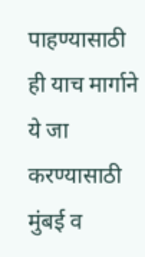पाहण्यासाठी ही याच मार्गाने ये जा करण्यासाठी मुंबई व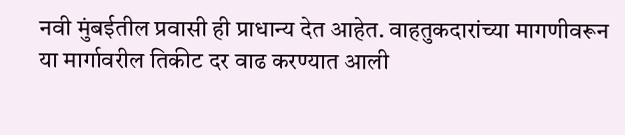नवी मुंबईतील प्रवासी ही प्राधान्य देत आहेत. वाहतुकदारांच्या मागणीवरून या मार्गावरील तिकीट दर वाढ करण्यात आली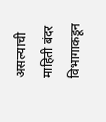असल्याची माहिती बंदर विभागाकडून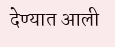देण्यात आली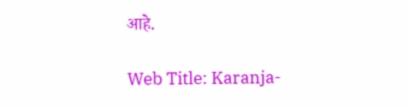आहे.

Web Title: Karanja-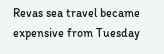Revas sea travel became expensive from Tuesday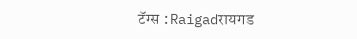टॅग्स :Raigadरायगड